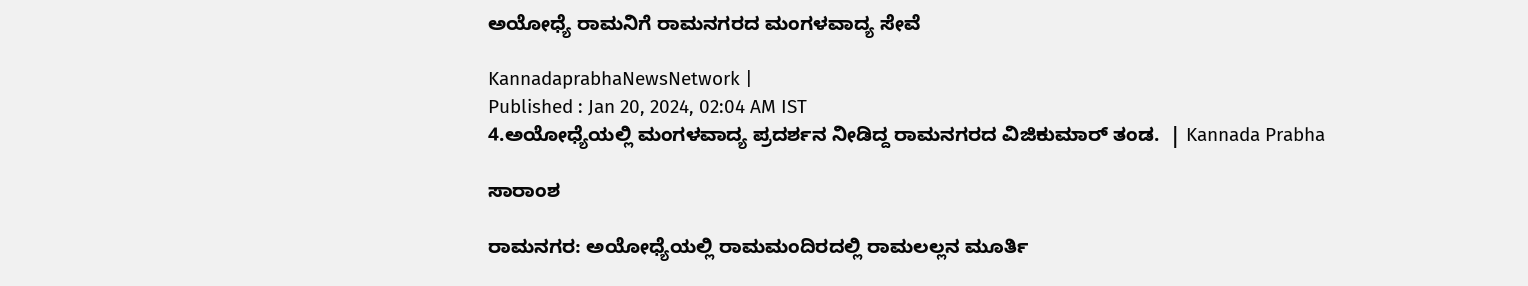ಅಯೋಧ್ಯೆ ರಾಮನಿಗೆ ರಾಮನಗರದ ಮಂಗಳವಾದ್ಯ ಸೇವೆ

KannadaprabhaNewsNetwork |
Published : Jan 20, 2024, 02:04 AM IST
4.ಅಯೋಧ್ಯೆಯಲ್ಲಿ ಮಂಗಳವಾದ್ಯ ಪ್ರದರ್ಶನ ನೀಡಿದ್ದ ರಾಮನಗರದ ವಿಜಿಕುಮಾರ್ ತಂಡ.  | Kannada Prabha

ಸಾರಾಂಶ

ರಾಮನಗರ: ಅಯೋಧ್ಯೆಯಲ್ಲಿ ರಾಮಮಂದಿರದಲ್ಲಿ ರಾಮಲಲ್ಲನ ಮೂರ್ತಿ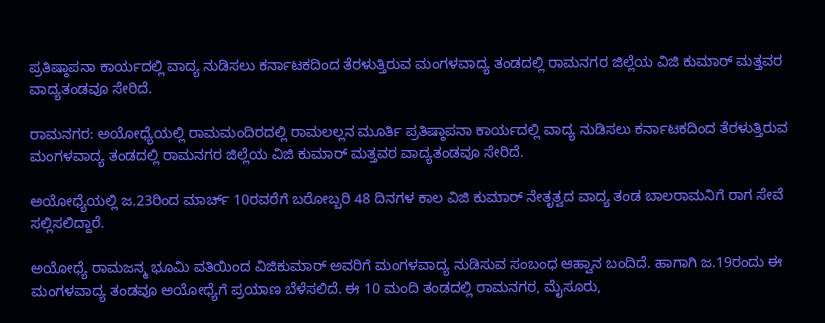ಪ್ರತಿಷ್ಠಾಪನಾ ಕಾರ್ಯದಲ್ಲಿ ವಾದ್ಯ ನುಡಿಸಲು ಕರ್ನಾಟಕದಿಂದ ತೆರಳುತ್ತಿರುವ ಮಂಗಳವಾದ್ಯ ತಂಡದಲ್ಲಿ ರಾಮನಗರ ಜಿಲ್ಲೆಯ ವಿಜಿ ಕುಮಾರ್ ಮತ್ತವರ ವಾದ್ಯತಂಡವೂ ಸೇರಿದೆ.

ರಾಮನಗರ: ಅಯೋಧ್ಯೆಯಲ್ಲಿ ರಾಮಮಂದಿರದಲ್ಲಿ ರಾಮಲಲ್ಲನ ಮೂರ್ತಿ ಪ್ರತಿಷ್ಠಾಪನಾ ಕಾರ್ಯದಲ್ಲಿ ವಾದ್ಯ ನುಡಿಸಲು ಕರ್ನಾಟಕದಿಂದ ತೆರಳುತ್ತಿರುವ ಮಂಗಳವಾದ್ಯ ತಂಡದಲ್ಲಿ ರಾಮನಗರ ಜಿಲ್ಲೆಯ ವಿಜಿ ಕುಮಾರ್ ಮತ್ತವರ ವಾದ್ಯತಂಡವೂ ಸೇರಿದೆ.

ಅಯೋಧ್ಯೆಯಲ್ಲಿ ಜ.23ರಿಂದ ಮಾರ್ಚ್ 10ರವರೆಗೆ ಬರೋಬ್ಬರಿ 48 ದಿನಗಳ ಕಾಲ ವಿಜಿ ಕುಮಾರ್ ನೇತೃತ್ವದ ವಾದ್ಯ ತಂಡ ಬಾಲರಾಮನಿಗೆ ರಾಗ ಸೇವೆ ಸಲ್ಲಿಸಲಿದ್ದಾರೆ.

ಅಯೋಧ್ಯೆ ರಾಮಜನ್ಮ ಭೂಮಿ ವತಿಯಿಂದ ವಿಜಿಕುಮಾರ್ ಅವರಿಗೆ ಮಂಗಳವಾದ್ಯ ನುಡಿಸುವ ಸಂಬಂಧ ಆಹ್ವಾನ ಬಂದಿದೆ. ಹಾಗಾಗಿ ಜ.19ರಂದು ಈ ಮಂಗಳವಾದ್ಯ ತಂಡವೂ ಅಯೋಧ್ಯೆಗೆ ಪ್ರಯಾಣ ಬೆಳೆಸಲಿದೆ. ಈ 10 ಮಂದಿ ತಂಡದಲ್ಲಿ ರಾಮನಗರ, ಮೈಸೂರು,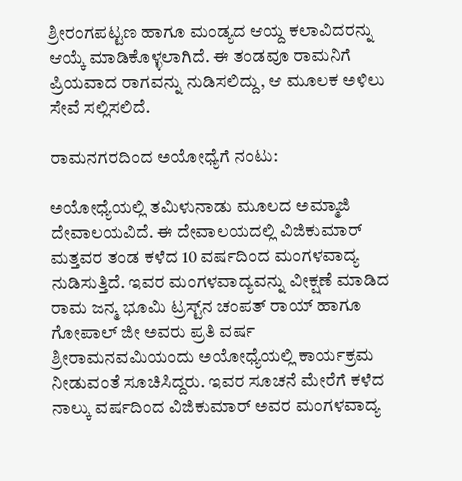ಶ್ರೀರಂಗಪಟ್ಟಣ ಹಾಗೂ ಮಂಡ್ಯದ ಆಯ್ದ ಕಲಾವಿದರನ್ನು ಆಯ್ಕೆ ಮಾಡಿಕೊಳ್ಳಲಾಗಿದೆ. ಈ ತಂಡವೂ ರಾಮನಿಗೆ ಪ್ರಿಯವಾದ ರಾಗವನ್ನು ನುಡಿಸಲಿದ್ದು, ಆ ಮೂಲಕ ಅಳಿಲು ಸೇವೆ ಸಲ್ಲಿಸಲಿದೆ.

ರಾಮನಗರದಿಂದ ಅಯೋಧ್ಯೆಗೆ ನಂಟು:

ಅಯೋಧ್ಯೆಯಲ್ಲಿ ತಮಿಳುನಾಡು ಮೂಲದ ಅಮ್ಮಾಜಿ ದೇವಾಲಯವಿದೆ. ಈ ದೇವಾಲಯದಲ್ಲಿ ವಿಜಿಕುಮಾರ್ ಮತ್ತವರ ತಂಡ ಕಳೆದ 10 ವರ್ಷದಿಂದ ಮಂಗಳವಾದ್ಯ ನುಡಿಸುತ್ತಿದೆ. ಇವರ ಮಂಗಳವಾದ್ಯವನ್ನು ವೀಕ್ಷಣೆ ಮಾಡಿದ ರಾಮ ಜನ್ಮ ಭೂಮಿ ಟ್ರಸ್ಟ್‌ನ ಚಂಪತ್ ರಾಯ್ ಹಾಗೂ ಗೋಪಾಲ್ ಜೀ ಅವರು ಪ್ರತಿ ವರ್ಷ ಶ್ರೀರಾಮನವಮಿಯಂದು ಅಯೋಧ್ಯೆಯಲ್ಲಿ ಕಾರ್ಯಕ್ರಮ ನೀಡುವಂತೆ ಸೂಚಿಸಿದ್ದರು. ಇವರ ಸೂಚನೆ ಮೇರೆಗೆ ಕಳೆದ ನಾಲ್ಕು ವರ್ಷದಿಂದ ವಿಜಿಕುಮಾರ್ ಅವರ ಮಂಗಳವಾದ್ಯ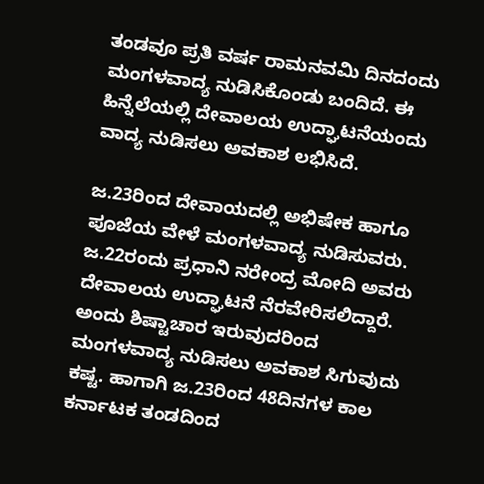ತಂಡವೂ ಪ್ರತಿ ವರ್ಷ ರಾಮನವಮಿ ದಿನದಂದು ಮಂಗಳವಾದ್ಯ ನುಡಿಸಿಕೊಂಡು ಬಂದಿದೆ. ಈ ಹಿನ್ನೆಲೆಯಲ್ಲಿ ದೇವಾಲಯ ಉದ್ಘಾಟನೆಯಂದು ವಾದ್ಯ ನುಡಿಸಲು ಅವಕಾಶ ಲಭಿಸಿದೆ.

ಜ.23ರಿಂದ ದೇವಾಯದಲ್ಲಿ ಅಭಿಷೇಕ ಹಾಗೂ ಪೂಜೆಯ ವೇಳೆ ಮಂಗಳವಾದ್ಯ ನುಡಿಸುವರು. ಜ.22ರಂದು ಪ್ರಧಾನಿ ನರೇಂದ್ರ ಮೋದಿ ಅವರು ದೇವಾಲಯ ಉದ್ಘಾಟನೆ ನೆರವೇರಿಸಲಿದ್ದಾರೆ. ಅಂದು ಶಿಷ್ಟಾಚಾರ ಇರುವುದರಿಂದ ಮಂಗಳವಾದ್ಯ ನುಡಿಸಲು ಅವಕಾಶ ಸಿಗುವುದು ಕಷ್ಟ. ಹಾಗಾಗಿ ಜ.23ರಿಂದ 48ದಿನಗಳ ಕಾಲ ಕರ್ನಾಟಕ ತಂಡದಿಂದ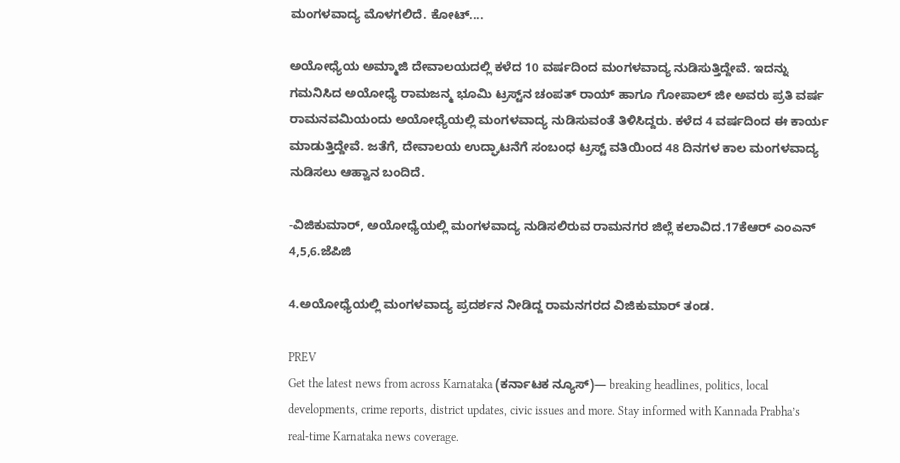ಮಂಗಳವಾದ್ಯ ಮೊಳಗಲಿದೆ. ಕೋಟ್....

ಅಯೋಧ್ಯೆಯ ಅಮ್ಮಾಜಿ ದೇವಾಲಯದಲ್ಲಿ ಕಳೆದ 10 ವರ್ಷದಿಂದ ಮಂಗಳವಾದ್ಯ ನುಡಿಸುತ್ತಿದ್ದೇವೆ. ಇದನ್ನು ಗಮನಿಸಿದ ಅಯೋಧ್ಯೆ ರಾಮಜನ್ಮ ಭೂಮಿ ಟ್ರಸ್ಟ್‌ನ ಚಂಪತ್ ರಾಯ್ ಹಾಗೂ ಗೋಪಾಲ್ ಜೀ ಅವರು ಪ್ರತಿ ವರ್ಷ ರಾಮನವಮಿಯಂದು ಅಯೋಧ್ಯೆಯಲ್ಲಿ ಮಂಗಳವಾದ್ಯ ನುಡಿಸುವಂತೆ ತಿಳಿಸಿದ್ದರು. ಕಳೆದ 4 ವರ್ಷದಿಂದ ಈ ಕಾರ್ಯ ಮಾಡುತ್ತಿದ್ದೇವೆ. ಜತೆಗೆ, ದೇವಾಲಯ ಉದ್ಘಾಟನೆಗೆ ಸಂಬಂಧ ಟ್ರಸ್ಟ್ ವತಿಯಿಂದ 48 ದಿನಗಳ ಕಾಲ ಮಂಗಳವಾದ್ಯ ನುಡಿಸಲು ಆಹ್ವಾನ ಬಂದಿದೆ.

-ವಿಜಿಕುಮಾರ್, ಅಯೋಧ್ಯೆಯಲ್ಲಿ ಮಂಗಳವಾದ್ಯ ನುಡಿಸಲಿರುವ ರಾಮನಗರ ಜಿಲ್ಲೆ ಕಲಾವಿದ.17ಕೆಆರ್ ಎಂಎನ್ 4,5,6.ಜೆಪಿಜಿ

4.ಅಯೋಧ್ಯೆಯಲ್ಲಿ ಮಂಗಳವಾದ್ಯ ಪ್ರದರ್ಶನ ನೀಡಿದ್ದ ರಾಮನಗರದ ವಿಜಿಕುಮಾರ್ ತಂಡ.

PREV
Get the latest news from across Karnataka (ಕರ್ನಾಟಕ ನ್ಯೂಸ್)— breaking headlines, politics, local developments, crime reports, district updates, civic issues and more. Stay informed with Kannada Prabha’s real‑time Karnataka news coverage.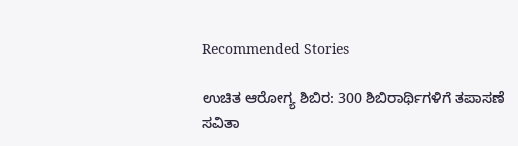Recommended Stories

ಉಚಿತ ಆರೋಗ್ಯ ಶಿಬಿರ: 300 ಶಿಬಿರಾರ್ಥಿಗಳಿಗೆ ತಪಾಸಣೆ
ಸವಿತಾ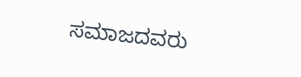ಸಮಾಜದವರು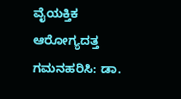ವೈಯಕ್ತಿಕ ಆರೋಗ್ಯದತ್ತ ಗಮನಹರಿಸಿ: ಡಾ.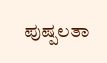ಪುಷ್ಪಲತಾ